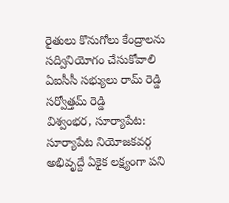రైతులు కొనుగోలు కేంద్రాలను సద్వినియోగం చేసుకోవాలి
ఏఐసీసీ సభ్యులు రామ్ రెడ్డి సర్వోత్తమ్ రెడ్డి
విశ్వంభర, సూర్యాపేట: సూర్యాపేట నియోజకవర్గ అభివృద్దే ఏకైక లక్ష్యంగా పని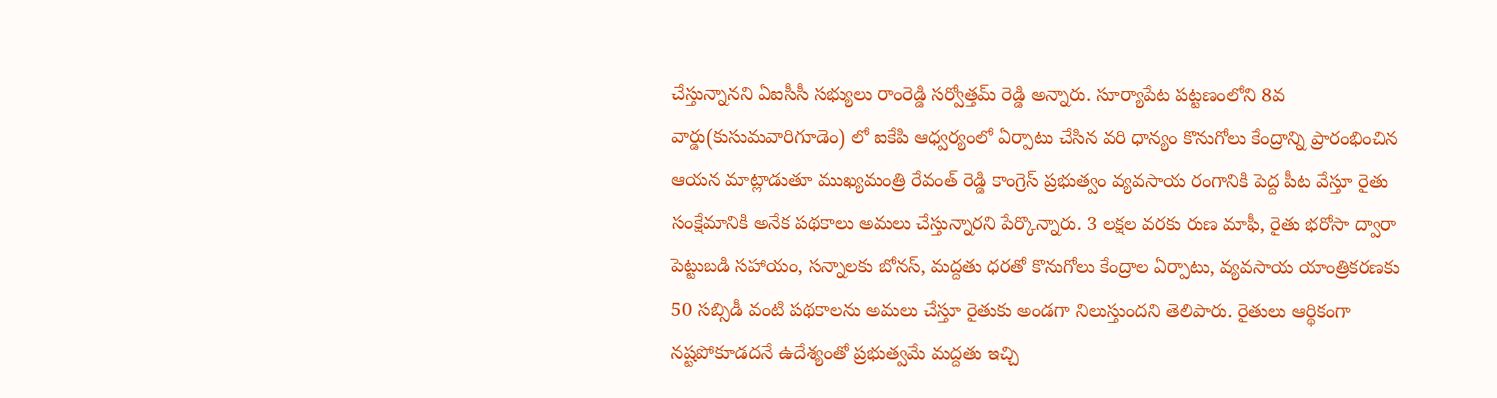చేస్తున్నానని ఏఐసీసీ సభ్యులు రాంరెడ్డి సర్వోత్తమ్ రెడ్డి అన్నారు. సూర్యాపేట పట్టణంలోని 8వ వార్డు(కుసుమవారిగూడెం) లో ఐకేపి ఆధ్వర్యంలో ఏర్పాటు చేసిన వరి ధాన్యం కొనుగోలు కేంద్రాన్ని ప్రారంభించిన ఆయన మాట్లాడుతూ ముఖ్యమంత్రి రేవంత్ రెడ్డి కాంగ్రెస్ ప్రభుత్వం వ్యవసాయ రంగానికి పెద్ద పీట వేస్తూ రైతు సంక్షేమానికి అనేక పథకాలు అమలు చేస్తున్నారని పేర్కొన్నారు. 3 లక్షల వరకు రుణ మాఫీ, రైతు భరోసా ద్వారా పెట్టుబడి సహాయం, సన్నాలకు బోనస్, మద్దతు ధరతో కొనుగోలు కేంద్రాల ఏర్పాటు, వ్యవసాయ యాంత్రికరణకు 50 సబ్సిడీ వంటి పథకాలను అమలు చేస్తూ రైతుకు అండగా నిలుస్తుందని తెలిపారు. రైతులు ఆర్థికంగా నష్టపోకూడదనే ఉదేశ్యంతో ప్రభుత్వమే మద్దతు ఇచ్చి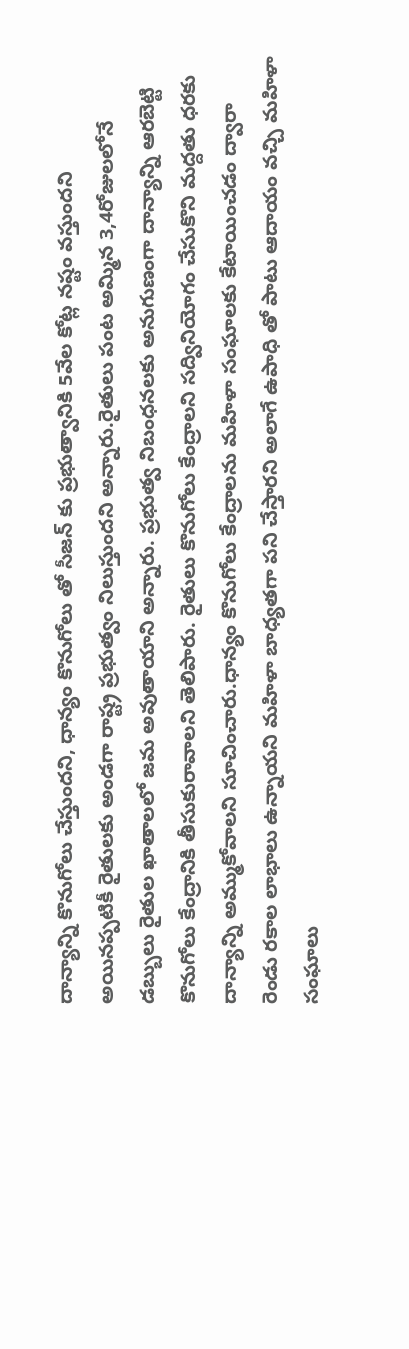దాన్యాన్ని కొనుగోలు చేస్తుందని, ధాన్యం కొనుగోలు తో సీజన్ కు ప్రభుత్వానికి 5వేల కోట్ల నష్టం వస్తుందని అయినప్పటికీ రైతులకు అండగా రాష్ట్ర ప్రభుత్వం నిలుస్తుందని అన్నారు.రైతులు పంట అమ్మిన 3,4రోజులలోనే డబ్బులు రైతుల ఖాతాలలో జమ అవుతాయాని అన్నారు. ప్రభుత్వ నిబంధనలకు అనుగుణంగా దాన్యాన్ని ఆరబెట్టి కొనుగోలు కేంద్రానికి తీసుకురావాలని తెలిపారు. రైతులు కొనుగోలు కేంద్రాలని సద్వినియోగం చేసుకొని మద్దతు ధరకు దాన్యాన్ని అమ్ముకోవాలని సూచించారు.ధాన్యం కొనుగోలు కేంద్రాలను మహిళా సంఘాలకు కేటాయించడం ద్వారా రెండు రకాల లాభాలు ఉన్నాయని మహిళా బాధ్యతగా పని చేస్తారని అలాగే ఉపాధి తో పాటు ఆదాయం వచ్చి మహిళా సంఘాలు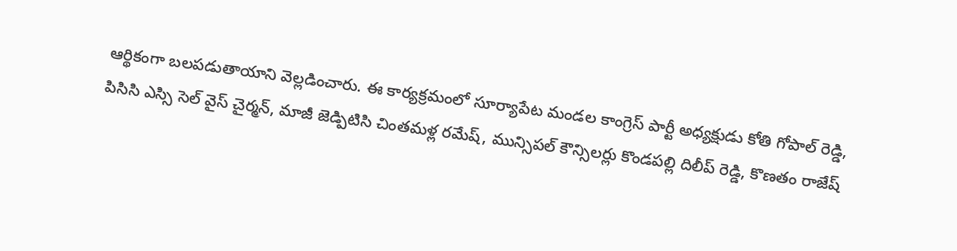ఆర్థికంగా బలపడుతాయాని వెల్లడించారు. ఈ కార్యక్రమంలో సూర్యాపేట మండల కాంగ్రెస్ పార్టీ అధ్యక్షుడు కోతి గోపాల్ రెడ్డి, పిసిసి ఎస్సి సెల్ వైస్ చైర్మన్, మాజీ జెడ్పిటిసి చింతమళ్ల రమేష్, మున్సిపల్ కౌన్సిలర్లు కొండపల్లి దిలీప్ రెడ్డి, కొణతం రాజేష్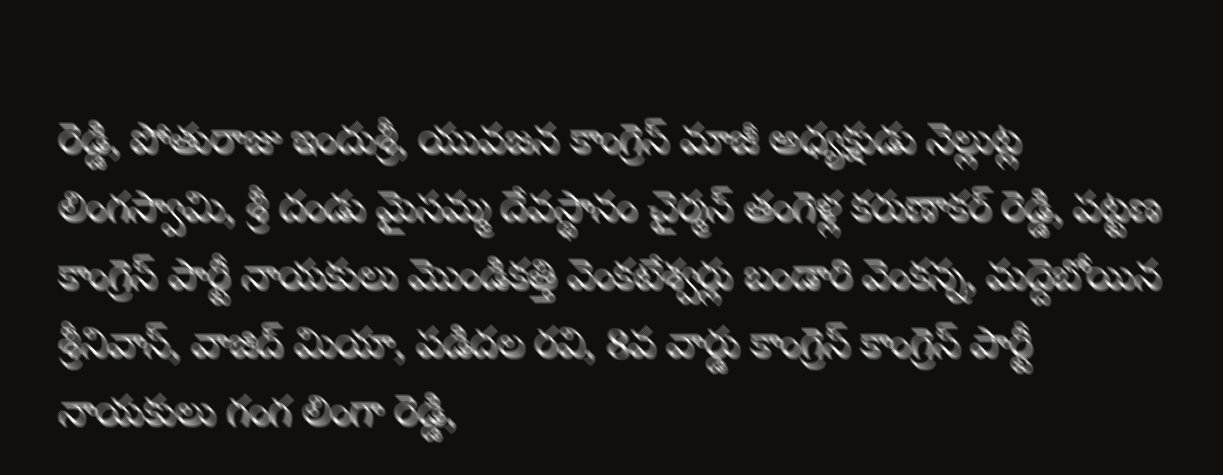రెడ్డి, పోతురాజు ఇందుశ్రీ, యువజన కాంగ్రెస్ మాజీ అధ్యక్షుడు నెల్లుట్ల లింగస్వామి, శ్రీ దండు మైసమ్మ దేవస్థానం చైర్మన్ తంగెళ్ల కరుణాకర్ రెడ్డి, పట్టణ కాంగ్రెస్ పార్టీ నాయకులు మొండికత్తి వెంకటేశ్వర్లు బండారి వెంకన్న, మద్దెబోయిన శ్రీనివాస్, వాజిద్ మియా, పడిదల రవి, 8వ వార్డు కాంగ్రెస్ కాంగ్రెస్ పార్టీ నాయకులు గంగ లింగా రెడ్డి,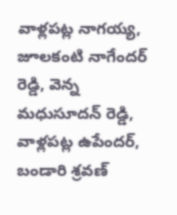వాళ్లపట్ల నాగయ్య, జూలకంటి నాగేందర్ రెడ్డి, వెన్న మధుసూదన్ రెడ్డి, వాళ్లపట్ల ఉపేందర్, బండారి శ్రవణ్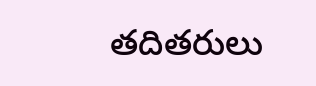తదితరులు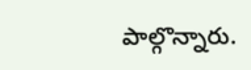పాల్గొన్నారు.